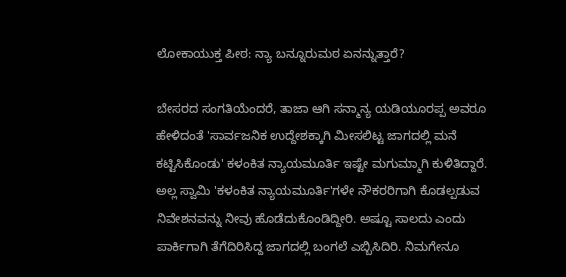ಲೋಕಾಯುಕ್ತ ಪೀಠ: ನ್ಯಾ ಬನ್ನೂರುಮಠ ಏನನ್ನುತ್ತಾರೆ?

ಬೇಸರದ ಸಂಗತಿಯೆಂದರೆ, ತಾಜಾ ಆಗಿ ಸನ್ಮಾನ್ಯ ಯಡಿಯೂರಪ್ಪ ಅವರೂ ಹೇಳಿದಂತೆ 'ಸಾರ್ವಜನಿಕ ಉದ್ದೇಶಕ್ಕಾಗಿ ಮೀಸಲಿಟ್ಟ ಜಾಗದಲ್ಲಿ ಮನೆ ಕಟ್ಟಿಸಿಕೊಂಡು' ಕಳಂಕಿತ ನ್ಯಾಯಮೂರ್ತಿ ಇಷ್ಟೇ ಮಗುಮ್ಮಾಗಿ ಕುಳಿತಿದ್ದಾರೆ.
ಅಲ್ಲ ಸ್ವಾಮಿ 'ಕಳಂಕಿತ ನ್ಯಾಯಮೂರ್ತಿ'ಗಳೇ ನೌಕರರಿಗಾಗಿ ಕೊಡಲ್ಪಡುವ ನಿವೇಶನವನ್ನು ನೀವು ಹೊಡೆದುಕೊಂಡಿದ್ದೀರಿ. ಅಷ್ಟೂ ಸಾಲದು ಎಂದು ಪಾರ್ಕಿಗಾಗಿ ತೆಗೆದಿರಿಸಿದ್ದ ಜಾಗದಲ್ಲಿ ಬಂಗಲೆ ಎಬ್ಬಿಸಿದಿರಿ. ನಿಮಗೇನೂ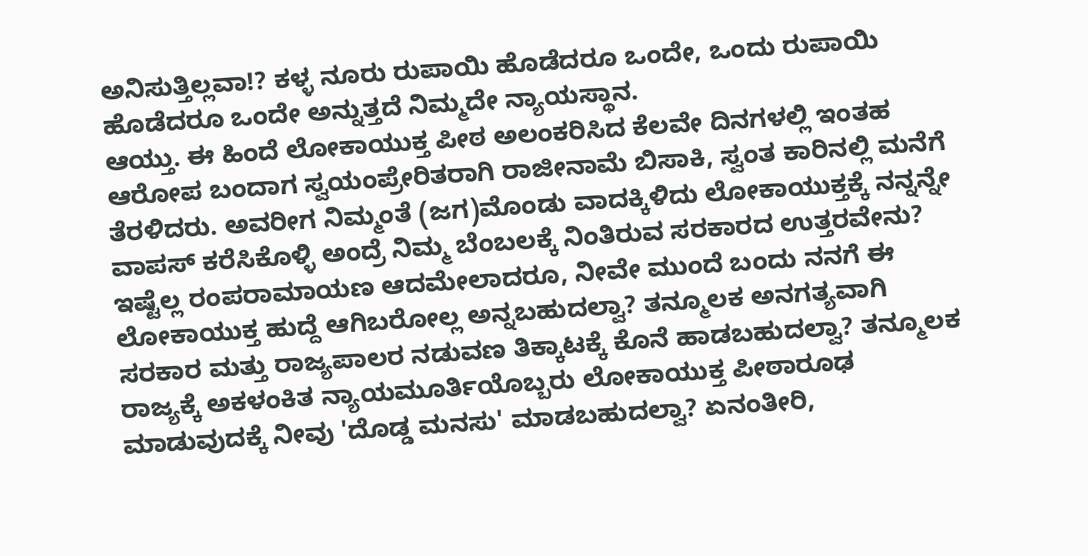ಅನಿಸುತ್ತಿಲ್ಲವಾ!? ಕಳ್ಳ ನೂರು ರುಪಾಯಿ ಹೊಡೆದರೂ ಒಂದೇ, ಒಂದು ರುಪಾಯಿ ಹೊಡೆದರೂ ಒಂದೇ ಅನ್ನುತ್ತದೆ ನಿಮ್ಮದೇ ನ್ಯಾಯಸ್ಥಾನ.
ಆಯ್ತು. ಈ ಹಿಂದೆ ಲೋಕಾಯುಕ್ತ ಪೀಠ ಅಲಂಕರಿಸಿದ ಕೆಲವೇ ದಿನಗಳಲ್ಲಿ ಇಂತಹ ಆರೋಪ ಬಂದಾಗ ಸ್ವಯಂಪ್ರೇರಿತರಾಗಿ ರಾಜೀನಾಮೆ ಬಿಸಾಕಿ, ಸ್ವಂತ ಕಾರಿನಲ್ಲಿ ಮನೆಗೆ ತೆರಳಿದರು. ಅವರೀಗ ನಿಮ್ಮಂತೆ (ಜಗ)ಮೊಂಡು ವಾದಕ್ಕಿಳಿದು ಲೋಕಾಯುಕ್ತಕ್ಕೆ ನನ್ನನ್ನೇ ವಾಪಸ್ ಕರೆಸಿಕೊಳ್ಳಿ ಅಂದ್ರೆ ನಿಮ್ಮ ಬೆಂಬಲಕ್ಕೆ ನಿಂತಿರುವ ಸರಕಾರದ ಉತ್ತರವೇನು?
ಇಷ್ಟೆಲ್ಲ ರಂಪರಾಮಾಯಣ ಆದಮೇಲಾದರೂ, ನೀವೇ ಮುಂದೆ ಬಂದು ನನಗೆ ಈ ಲೋಕಾಯುಕ್ತ ಹುದ್ದೆ ಆಗಿಬರೋಲ್ಲ ಅನ್ನಬಹುದಲ್ವಾ? ತನ್ಮೂಲಕ ಅನಗತ್ಯವಾಗಿ ಸರಕಾರ ಮತ್ತು ರಾಜ್ಯಪಾಲರ ನಡುವಣ ತಿಕ್ಕಾಟಕ್ಕೆ ಕೊನೆ ಹಾಡಬಹುದಲ್ವಾ? ತನ್ಮೂಲಕ ರಾಜ್ಯಕ್ಕೆ ಅಕಳಂಕಿತ ನ್ಯಾಯಮೂರ್ತಿಯೊಬ್ಬರು ಲೋಕಾಯುಕ್ತ ಪೀಠಾರೂಢ ಮಾಡುವುದಕ್ಕೆ ನೀವು 'ದೊಡ್ಡ ಮನಸು' ಮಾಡಬಹುದಲ್ವಾ? ಏನಂತೀರಿ,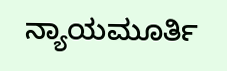ನ್ಯಾಯಮೂರ್ತಿ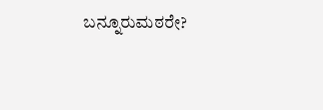ಬನ್ನೂರುಮಠರೇ?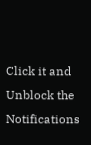Click it and Unblock the Notifications